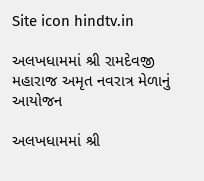Site icon hindtv.in

અલખધામમાં શ્રી રામદેવજી મહારાજ અમૃત નવરાત્ર મેળાનું આયોજન

અલખધામમાં શ્રી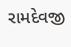રામદેવજી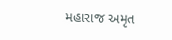મહારાજ અમૃત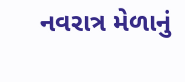નવરાત્ર મેળાનું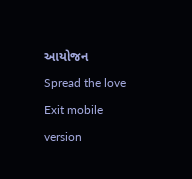આયોજન
Spread the love
Exit mobile version